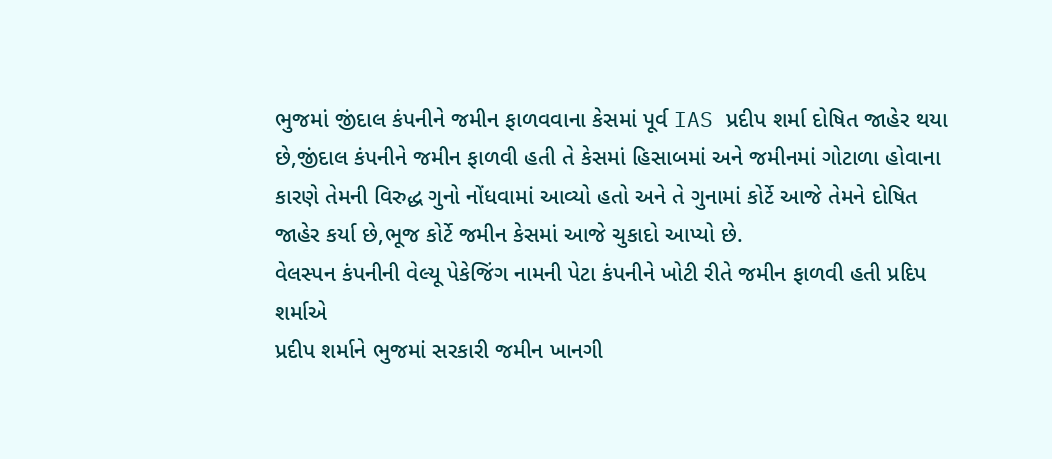ભુજમાં જીંદાલ કંપનીને જમીન ફાળવવાના કેસમાં પૂર્વ IAS પ્રદીપ શર્મા દોષિત જાહેર થયા છે,જીંદાલ કંપનીને જમીન ફાળવી હતી તે કેસમાં હિસાબમાં અને જમીનમાં ગોટાળા હોવાના કારણે તેમની વિરુદ્ધ ગુનો નોંધવામાં આવ્યો હતો અને તે ગુનામાં કોર્ટે આજે તેમને દોષિત જાહેર કર્યા છે,ભૂજ કોર્ટે જમીન કેસમાં આજે ચુકાદો આપ્યો છે.
વેલસ્પન કંપનીની વેલ્યૂ પેકેજિંગ નામની પેટા કંપનીને ખોટી રીતે જમીન ફાળવી હતી પ્રદિપ શર્માએ
પ્રદીપ શર્માને ભુજમાં સરકારી જમીન ખાનગી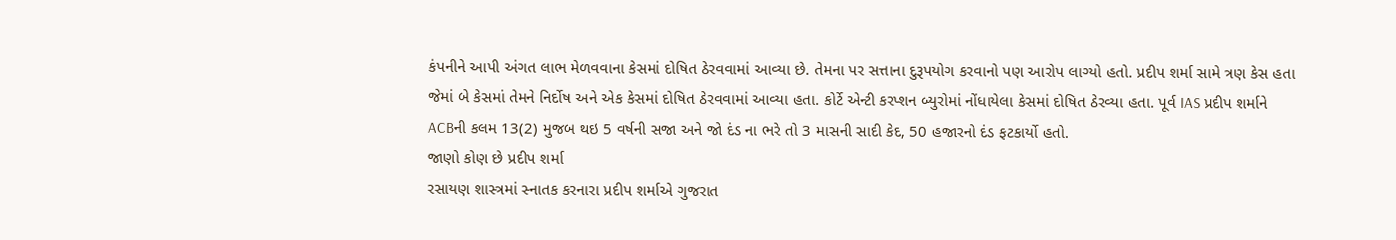કંપનીને આપી અંગત લાભ મેળવવાના કેસમાં દોષિત ઠેરવવામાં આવ્યા છે. તેમના પર સત્તાના દુરૂપયોગ કરવાનો પણ આરોપ લાગ્યો હતો. પ્રદીપ શર્મા સામે ત્રણ કેસ હતા જેમાં બે કેસમાં તેમને નિર્દોષ અને એક કેસમાં દોષિત ઠેરવવામાં આવ્યા હતા. કોર્ટે એન્ટી કરપ્શન બ્યુરોમાં નોંધાયેલા કેસમાં દોષિત ઠેરવ્યા હતા. પૂર્વ IAS પ્રદીપ શર્માને ACBની કલમ 13(2) મુજબ થઇ 5 વર્ષની સજા અને જો દંડ ના ભરે તો 3 માસની સાદી કેદ, 50 હજારનો દંડ ફટકાર્યો હતો.
જાણો કોણ છે પ્રદીપ શર્મા
રસાયણ શાસ્ત્રમાં સ્નાતક કરનારા પ્રદીપ શર્માએ ગુજરાત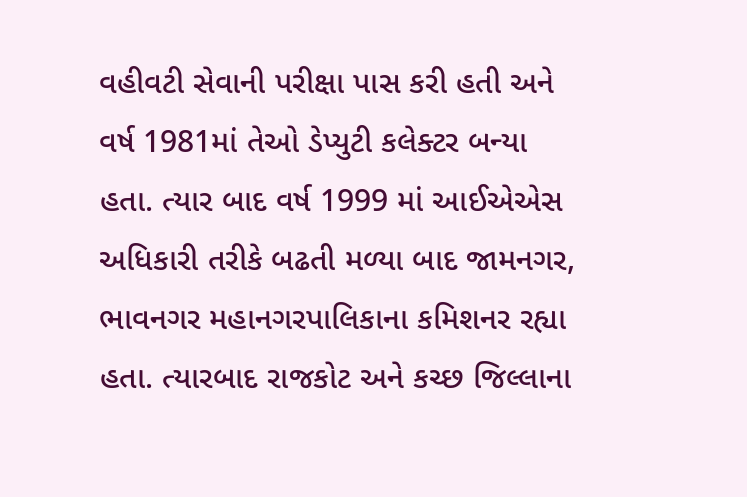વહીવટી સેવાની પરીક્ષા પાસ કરી હતી અને વર્ષ 1981માં તેઓ ડેપ્યુટી કલેક્ટર બન્યા હતા. ત્યાર બાદ વર્ષ 1999 માં આઈએએસ અધિકારી તરીકે બઢતી મળ્યા બાદ જામનગર, ભાવનગર મહાનગરપાલિકાના કમિશનર રહ્યા હતા. ત્યારબાદ રાજકોટ અને કચ્છ જિલ્લાના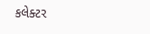કલેક્ટર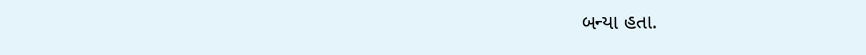બન્યા હતા.